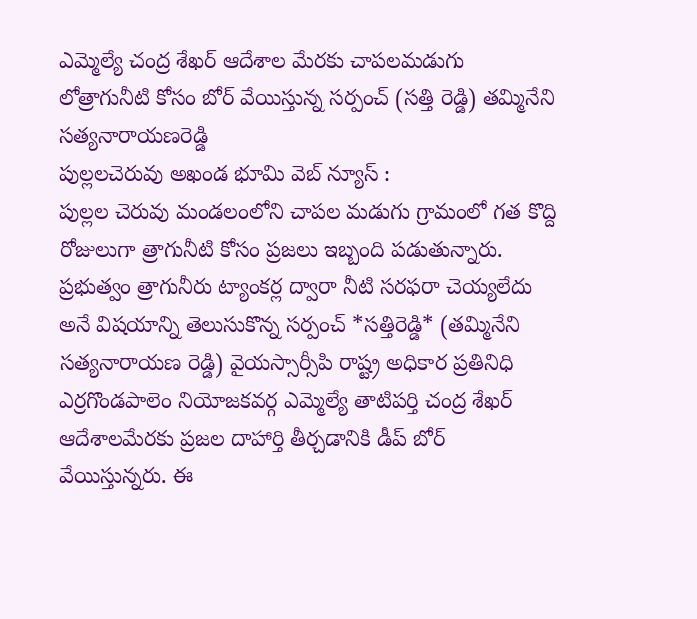ఎమ్మెల్యే చంద్ర శేఖర్ ఆదేశాల మేరకు చాపలమడుగు లోత్రాగునీటి కోసం బోర్ వేయిస్తున్న సర్పంచ్ (సత్తి రెడ్డి) తమ్మినేని సత్యనారాయణరెడ్డి
పుల్లలచెరువు అఖండ భూమి వెబ్ న్యూస్ :
పుల్లల చెరువు మండలంలోని చాపల మడుగు గ్రామంలో గత కొద్ది రోజులుగా త్రాగునీటి కోసం ప్రజలు ఇబ్బంది పడుతున్నారు. ప్రభుత్వం త్రాగునీరు ట్యాంకర్ల ద్వారా నీటి సరఫరా చెయ్యలేదు అనే విషయాన్ని తెలుసుకొన్న సర్పంచ్ *సత్తిరెడ్డి* (తమ్మినేని సత్యనారాయణ రెడ్డి) వైయస్సార్సీపి రాష్ట్ర అధికార ప్రతినిధి ఎర్రగొండపాలెం నియోజకవర్గ ఎమ్మెల్యే తాటిపర్తి చంద్ర శేఖర్ ఆదేశాలమేరకు ప్రజల దాహార్తి తీర్చడానికి డీప్ బోర్ వేయిస్తున్నరు. ఈ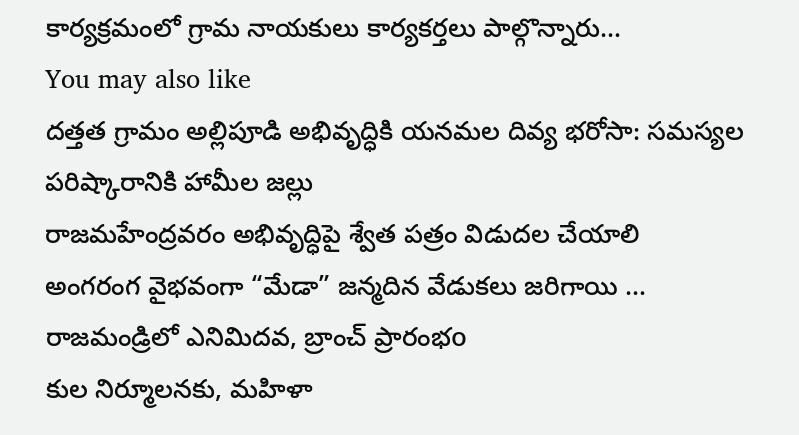కార్యక్రమంలో గ్రామ నాయకులు కార్యకర్తలు పాల్గొన్నారు…
You may also like
దత్తత గ్రామం అల్లిపూడి అభివృద్ధికి యనమల దివ్య భరోసా: సమస్యల పరిష్కారానికి హామీల జల్లు
రాజమహేంద్రవరం అభివృద్ధిపై శ్వేత పత్రం విడుదల చేయాలి
అంగరంగ వైభవంగా “మేడా” జన్మదిన వేడుకలు జరిగాయి …
రాజమండ్రిలో ఎనిమిదవ, బ్రాంచ్ ప్రారంభo
కుల నిర్మూలనకు, మహిళా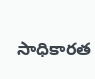సాధికారత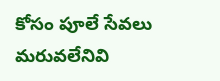కోసం పూలే సేవలు మరువలేనివి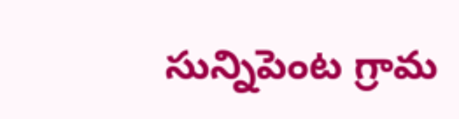సున్నిపెంట గ్రామ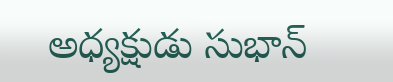అధ్యక్షుడు సుభాన్